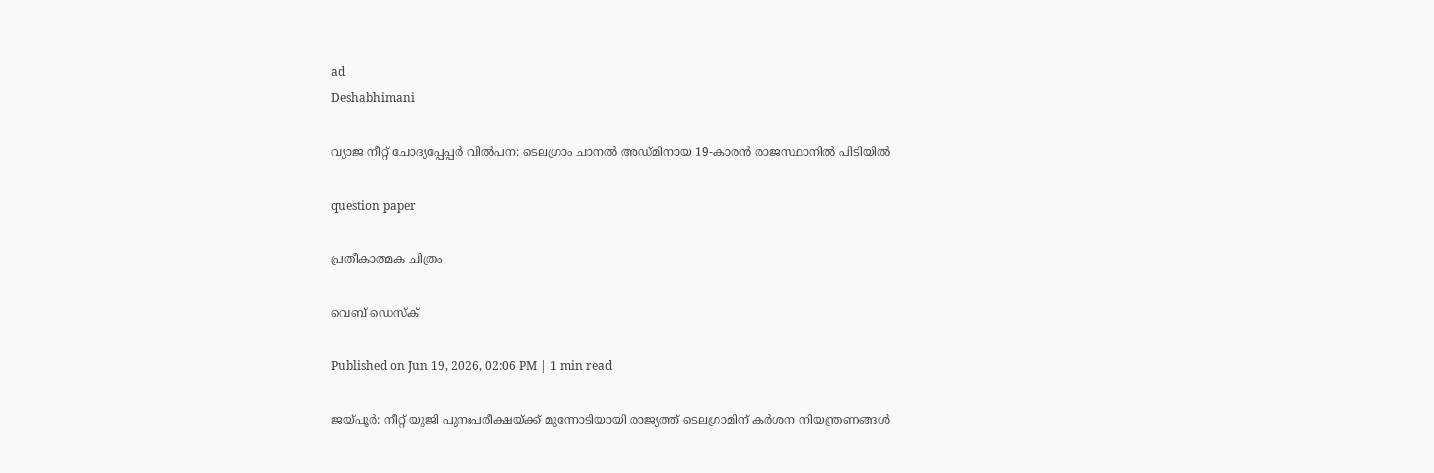ad
Deshabhimani

വ്യാജ നീറ്റ് ചോദ്യപ്പേപ്പർ വിൽപന: ടെലഗ്രാം ചാനൽ അഡ്മിനായ 19-കാരൻ രാജസ്ഥാനിൽ പിടിയിൽ

question paper

പ്രതീകാത്മക ചിത്രം

വെബ് ഡെസ്ക്

Published on Jun 19, 2026, 02:06 PM | 1 min read

ജയ്പൂർ: നീറ്റ് യുജി പുനഃപരീക്ഷയ്ക്ക് മുന്നോടിയായി രാജ്യത്ത് ടെലഗ്രാമിന് കർശന നിയന്ത്രണങ്ങൾ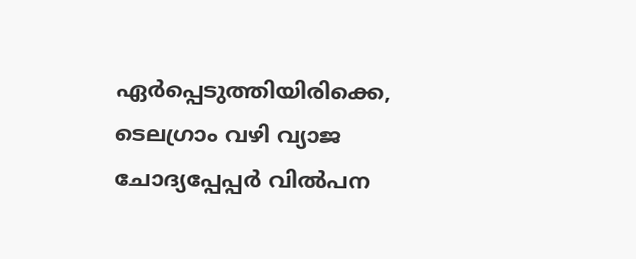ഏർപ്പെടുത്തിയിരിക്കെ, ടെലഗ്രാം വഴി വ്യാജ ചോദ്യപ്പേപ്പർ വിൽപന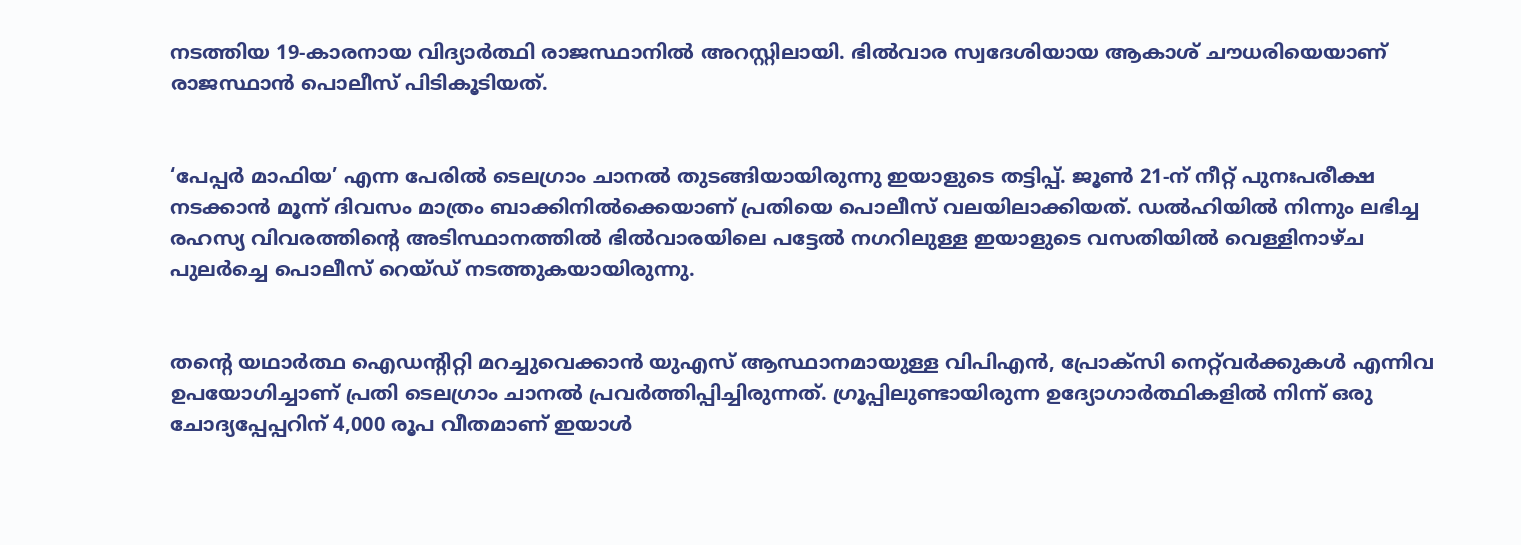നടത്തിയ 19-കാരനായ വിദ്യാർത്ഥി രാജസ്ഥാനിൽ അറസ്റ്റിലായി. ഭിൽവാര സ്വദേശിയായ ആകാശ് ചൗധരിയെയാണ് രാജസ്ഥാൻ പൊലീസ് പിടികൂടിയത്.


‘പേപ്പർ മാഫിയ’ എന്ന പേരിൽ ടെലഗ്രാം ചാനൽ തുടങ്ങിയായിരുന്നു ഇയാളുടെ തട്ടിപ്പ്. ജൂൺ 21-ന് നീറ്റ് പുനഃപരീക്ഷ നടക്കാൻ മൂന്ന് ദിവസം മാത്രം ബാക്കിനിൽക്കെയാണ് പ്രതിയെ പൊലീസ് വലയിലാക്കിയത്. ഡൽഹിയിൽ നിന്നും ലഭിച്ച രഹസ്യ വിവരത്തിന്റെ അടിസ്ഥാനത്തിൽ ഭിൽവാരയിലെ പട്ടേൽ നഗറിലുള്ള ഇയാളുടെ വസതിയിൽ വെള്ളിനാഴ്ച പുലർച്ചെ പൊലീസ് റെയ്ഡ് നടത്തുകയായിരുന്നു.


തന്റെ യഥാർത്ഥ ഐഡന്റിറ്റി മറച്ചുവെക്കാൻ യുഎസ് ആസ്ഥാനമായുള്ള വിപിഎൻ, പ്രോക്സി നെറ്റ്‌വർക്കുകൾ എന്നിവ ഉപയോഗിച്ചാണ് പ്രതി ടെലഗ്രാം ചാനൽ പ്രവർത്തിപ്പിച്ചിരുന്നത്. ഗ്രൂപ്പിലുണ്ടായിരുന്ന ഉദ്യോഗാർത്ഥികളിൽ നിന്ന് ഒരു ചോദ്യപ്പേപ്പറിന് 4,000 രൂപ വീതമാണ് ഇയാൾ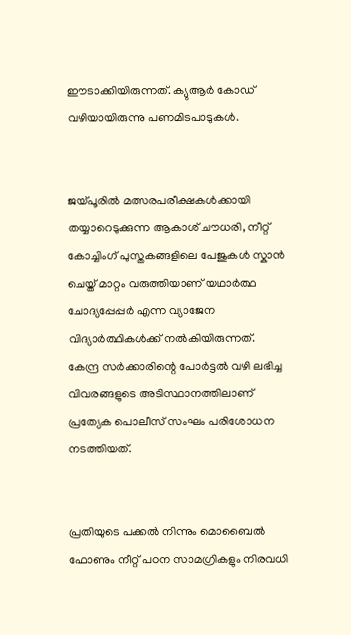ഈടാക്കിയിരുന്നത്. ക്യുആർ കോഡ് വഴിയായിരുന്നു പണമിടപാടുകൾ.


ജയ്പൂരിൽ മത്സരപരീക്ഷകൾക്കായി തയ്യാറെടുക്കുന്ന ആകാശ് ചൗധരി, നീറ്റ് കോച്ചിംഗ് പുസ്തകങ്ങളിലെ പേജുകൾ സ്കാൻ ചെയ്ത് മാറ്റം വരുത്തിയാണ് യഥാർത്ഥ ചോദ്യപ്പേപ്പർ എന്ന വ്യാജേന വിദ്യാർത്ഥികൾക്ക് നൽകിയിരുന്നത്. കേന്ദ്ര സർക്കാരിന്റെ പോർട്ടൽ വഴി ലഭിച്ച വിവരങ്ങളുടെ അടിസ്ഥാനത്തിലാണ് പ്രത്യേക പൊലീസ് സംഘം പരിശോധന നടത്തിയത്.


പ്രതിയുടെ പക്കൽ നിന്നും മൊബൈൽ ഫോണും നീറ്റ് പഠന സാമഗ്രികളും നിരവധി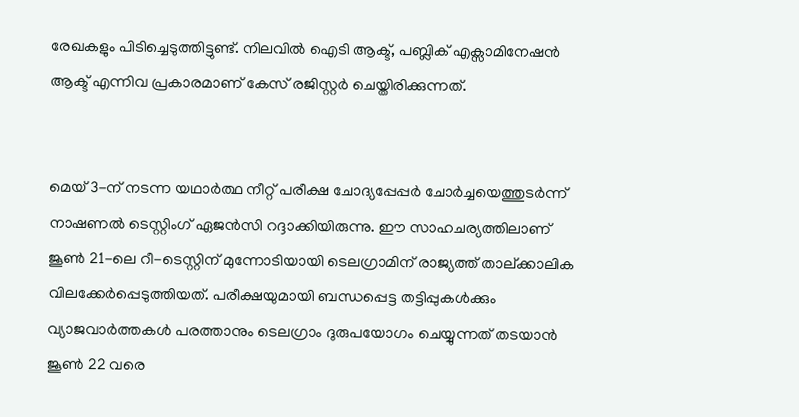രേഖകളും പിടിച്ചെടുത്തിട്ടുണ്ട്. നിലവിൽ ഐടി ആക്ട്, പബ്ലിക് എക്സാമിനേഷൻ ആക്ട് എന്നിവ പ്രകാരമാണ് കേസ് രജിസ്റ്റർ ചെയ്തിരിക്കുന്നത്.


മെയ് 3-ന് നടന്ന യഥാർത്ഥ നീറ്റ് പരീക്ഷ ചോദ്യപ്പേപ്പർ ചോർച്ചയെത്തുടർന്ന് നാഷണൽ ടെസ്റ്റിംഗ് ഏജൻസി റദ്ദാക്കിയിരുന്നു. ഈ സാഹചര്യത്തിലാണ് ജൂൺ 21-ലെ റീ-ടെസ്റ്റിന് മുന്നോടിയായി ടെലഗ്രാമിന് രാജ്യത്ത് താല്ക്കാലിക വിലക്കേർപ്പെടുത്തിയത്. പരീക്ഷയുമായി ബന്ധപ്പെട്ട തട്ടിപ്പുകൾക്കും വ്യാജവാർത്തകൾ പരത്താനും ടെലഗ്രാം ദുരുപയോഗം ചെയ്യുന്നത് തടയാൻ ജൂൺ 22 വരെ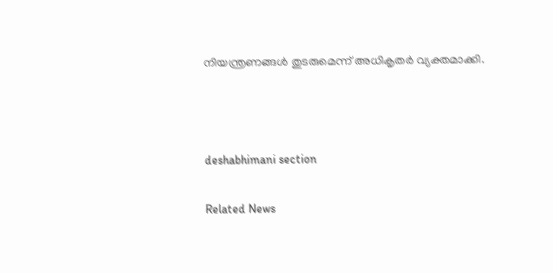നിയന്ത്രണങ്ങൾ തുടരുമെന്ന് അധികൃതർ വ്യക്തമാക്കി.



deshabhimani section

Related News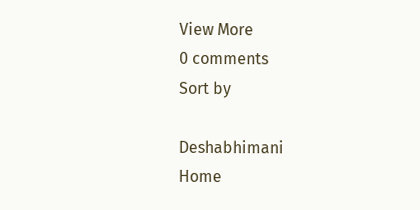View More
0 comments
Sort by

Deshabhimani
Home